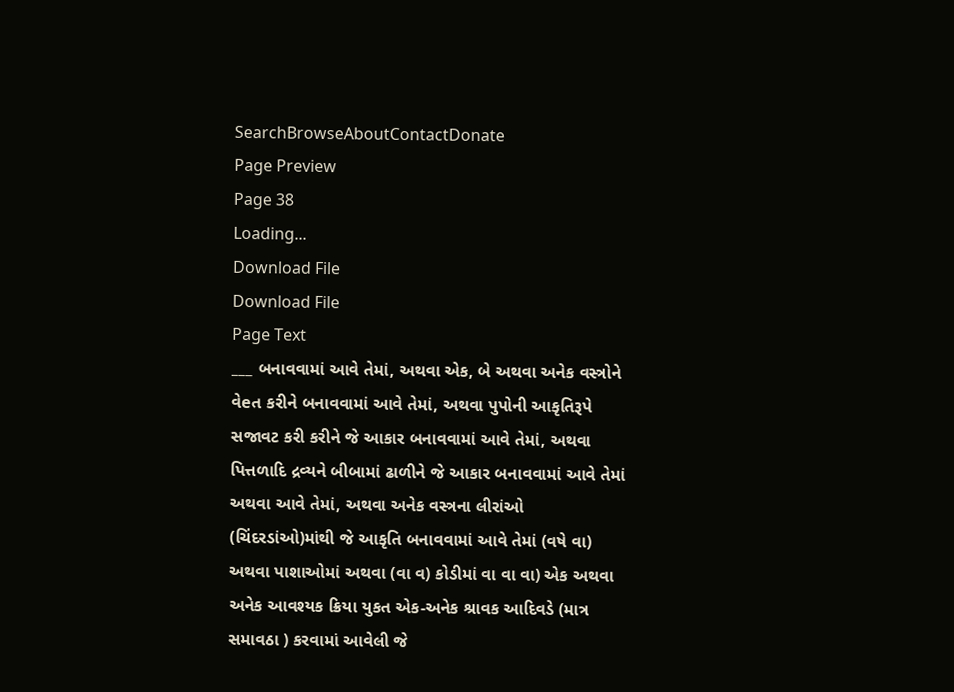SearchBrowseAboutContactDonate
Page Preview
Page 38
Loading...
Download File
Download File
Page Text
___ બનાવવામાં આવે તેમાં, અથવા એક, બે અથવા અનેક વસ્ત્રોને વેeત કરીને બનાવવામાં આવે તેમાં, અથવા પુપોની આકૃતિરૂપે સજાવટ કરી કરીને જે આકાર બનાવવામાં આવે તેમાં, અથવા પિત્તળાદિ દ્રવ્યને બીબામાં ઢાળીને જે આકાર બનાવવામાં આવે તેમાં અથવા આવે તેમાં, અથવા અનેક વસ્ત્રના લીરાંઓ (ચિંદરડાંઓ)માંથી જે આકૃતિ બનાવવામાં આવે તેમાં (વષે વા) અથવા પાશાઓમાં અથવા (વા વ) કોડીમાં વા વા વા) એક અથવા અનેક આવશ્યક ક્રિયા યુકત એક-અનેક શ્રાવક આદિવડે (માત્ર સમાવઠા ) કરવામાં આવેલી જે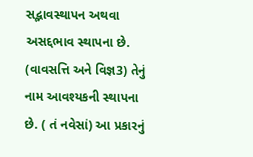સદ્ભાવસ્થાપન અથવા અસદ્દભાવ સ્થાપના છે. (વાવસત્તિ અને વિજ્ઞ3) તેનું નામ આવશ્યકની સ્થાપના છે. ( તં નવેસાં) આ પ્રકારનું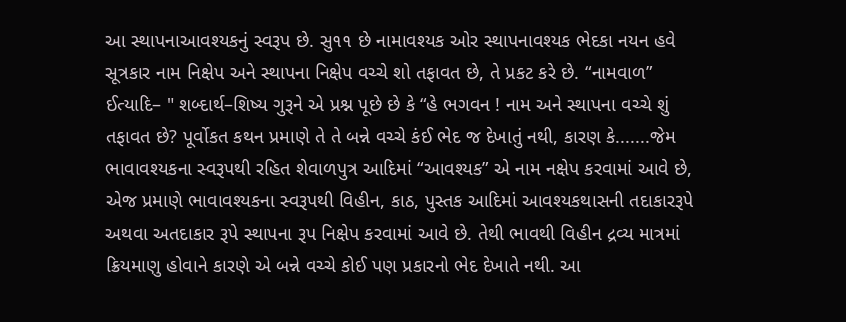આ સ્થાપનાઆવશ્યકનું સ્વરૂપ છે. સુ૧૧ છે નામાવશ્યક ઓર સ્થાપનાવશ્યક ભેદકા નયન હવે સૂત્રકાર નામ નિક્ષેપ અને સ્થાપના નિક્ષેપ વચ્ચે શો તફાવત છે, તે પ્રકટ કરે છે. “નામવાળ” ઈત્યાદિ– " શબ્દાર્થ–શિષ્ય ગુરૂને એ પ્રશ્ન પૂછે છે કે “હે ભગવન ! નામ અને સ્થાપના વચ્ચે શું તફાવત છે? પૂર્વોકત કથન પ્રમાણે તે તે બન્ને વચ્ચે કંઈ ભેદ જ દેખાતું નથી, કારણ કે.......જેમ ભાવાવશ્યકના સ્વરૂપથી રહિત શેવાળપુત્ર આદિમાં “આવશ્યક” એ નામ નક્ષેપ કરવામાં આવે છે, એજ પ્રમાણે ભાવાવશ્યકના સ્વરૂપથી વિહીન, કાઠ, પુસ્તક આદિમાં આવશ્યકથાસની તદાકારરૂપે અથવા અતદાકાર રૂપે સ્થાપના રૂપ નિક્ષેપ કરવામાં આવે છે. તેથી ભાવથી વિહીન દ્રવ્ય માત્રમાં ક્રિયમાણુ હોવાને કારણે એ બન્ને વચ્ચે કોઈ પણ પ્રકારનો ભેદ દેખાતે નથી. આ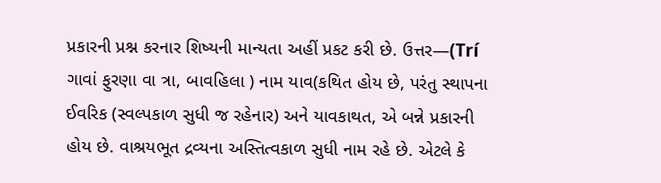પ્રકારની પ્રશ્ન કરનાર શિષ્યની માન્યતા અહીં પ્રકટ કરી છે. ઉત્તર—(Trí ગાવાં ફુરણા વા ત્રા, બાવહિલા ) નામ યાવ(કથિત હોય છે, પરંતુ સ્થાપના ઈવરિક (સ્વલ્પકાળ સુધી જ રહેનાર) અને યાવકાથત, એ બન્ને પ્રકારની હોય છે. વાશ્રયભૂત દ્રવ્યના અસ્તિત્વકાળ સુધી નામ રહે છે. એટલે કે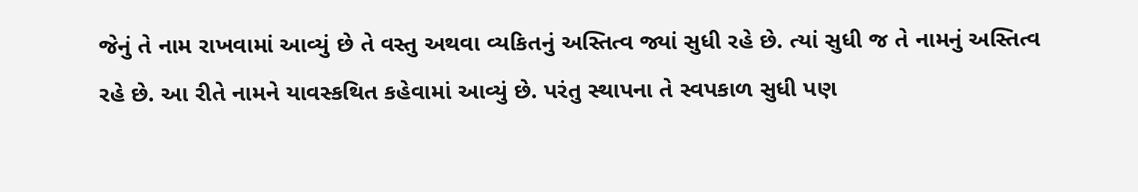જેનું તે નામ રાખવામાં આવ્યું છે તે વસ્તુ અથવા વ્યકિતનું અસ્તિત્વ જ્યાં સુધી રહે છે. ત્યાં સુધી જ તે નામનું અસ્તિત્વ રહે છે. આ રીતે નામને યાવસ્કથિત કહેવામાં આવ્યું છે. પરંતુ સ્થાપના તે સ્વપકાળ સુધી પણ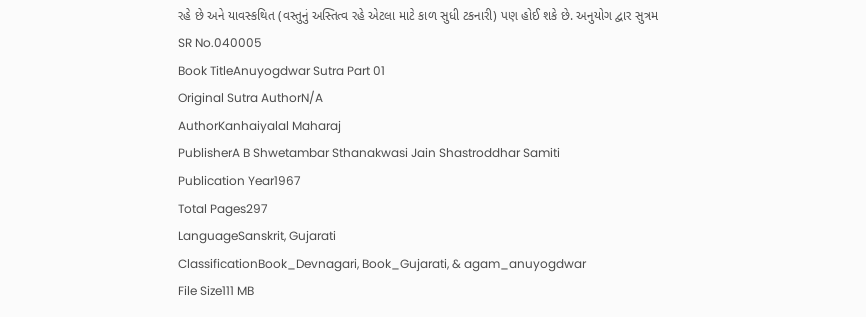રહે છે અને યાવસ્કથિત (વસ્તુનું અસ્તિત્વ રહે એટલા માટે કાળ સુધી ટકનારી) પણ હોઈ શકે છે. અનુયોગ દ્વાર સુત્રમ
SR No.040005
Book TitleAnuyogdwar Sutra Part 01
Original Sutra AuthorN/A
AuthorKanhaiyalal Maharaj
PublisherA B Shwetambar Sthanakwasi Jain Shastroddhar Samiti
Publication Year1967
Total Pages297
LanguageSanskrit, Gujarati
ClassificationBook_Devnagari, Book_Gujarati, & agam_anuyogdwar
File Size111 MB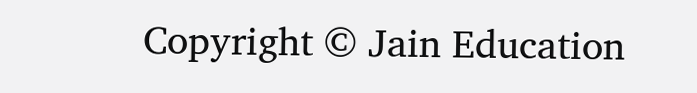Copyright © Jain Education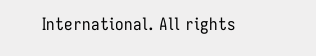International. All rights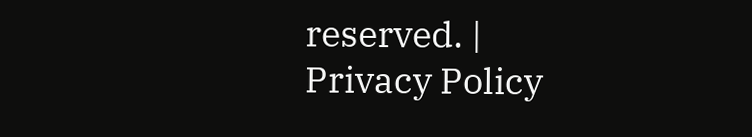reserved. | Privacy Policy